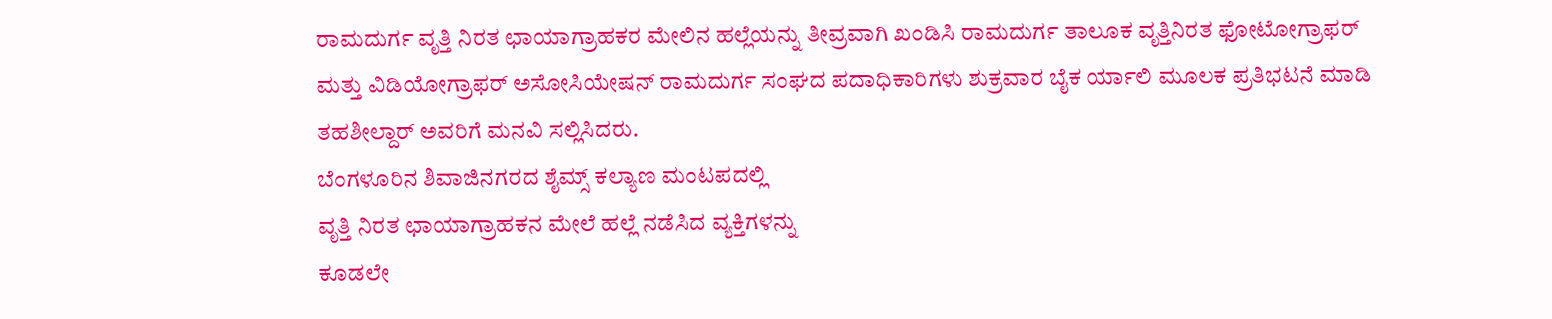ರಾಮದುರ್ಗ ವೃತ್ತಿ ನಿರತ ಛಾಯಾಗ್ರಾಹಕರ ಮೇಲಿನ ಹಲ್ಲೆಯನ್ನು ತೀವ್ರವಾಗಿ ಖಂಡಿಸಿ ರಾಮದುರ್ಗ ತಾಲೂಕ ವೃತ್ತಿನಿರತ ಫೋಟೋಗ್ರಾಫರ್ ಮತ್ತು ವಿಡಿಯೋಗ್ರಾಫರ್ ಅಸೋಸಿಯೇಷನ್ ರಾಮದುರ್ಗ ಸಂಘದ ಪದಾಧಿಕಾರಿಗಳು ಶುಕ್ರವಾರ ಬೈಕ ರ್ಯಾಲಿ ಮೂಲಕ ಪ್ರತಿಭಟನೆ ಮಾಡಿ ತಹಶೀಲ್ದಾರ್ ಅವರಿಗೆ ಮನವಿ ಸಲ್ಲಿಸಿದರು.
ಬೆಂಗಳೂರಿನ ಶಿವಾಜಿನಗರದ ಶೈಮ್ಸ್ ಕಲ್ಯಾಣ ಮಂಟಪದಲ್ಲಿ
ವೃತ್ತಿ ನಿರತ ಛಾಯಾಗ್ರಾಹಕನ ಮೇಲೆ ಹಲ್ಲೆ ನಡೆಸಿದ ವ್ಯಕ್ತಿಗಳನ್ನು
ಕೂಡಲೇ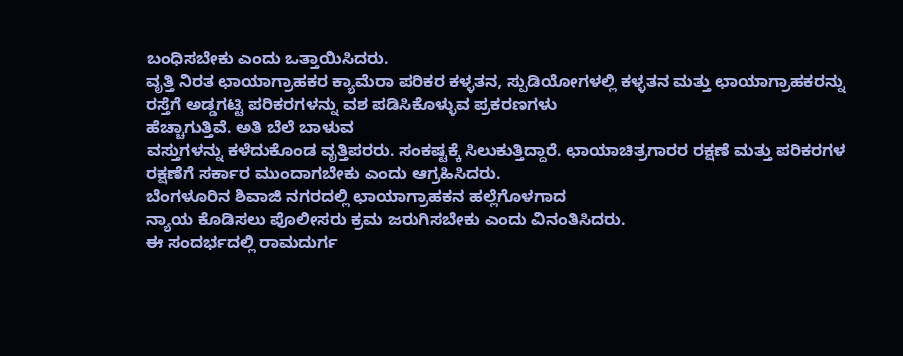ಬಂಧಿಸಬೇಕು ಎಂದು ಒತ್ತಾಯಿಸಿದರು.
ವೃತ್ತಿ ನಿರತ ಛಾಯಾಗ್ರಾಹಕರ ಕ್ಯಾಮೆರಾ ಪರಿಕರ ಕಳ್ಳತನ, ಸ್ಪುಡಿಯೋಗಳಲ್ಲಿ ಕಳ್ಳತನ ಮತ್ತು ಛಾಯಾಗ್ರಾಹಕರನ್ನು ರಸ್ತೆಗೆ ಅಡ್ಡಗಟ್ಟಿ ಪರಿಕರಗಳನ್ನು ವಶ ಪಡಿಸಿಕೊಳ್ಳುವ ಪ್ರಕರಣಗಳು
ಹೆಚ್ಚಾಗುತ್ತಿವೆ. ಅತಿ ಬೆಲೆ ಬಾಳುವ
ವಸ್ತುಗಳನ್ನು ಕಳೆದುಕೊಂಡ ವೃತ್ತಿಪರರು. ಸಂಕಷ್ಟಕ್ಕೆ ಸಿಲುಕುತ್ತಿದ್ದಾರೆ. ಛಾಯಾಚಿತ್ರಗಾರರ ರಕ್ಷಣೆ ಮತ್ತು ಪರಿಕರಗಳ
ರಕ್ಷಣೆಗೆ ಸರ್ಕಾರ ಮುಂದಾಗಬೇಕು ಎಂದು ಆಗ್ರಹಿಸಿದರು.
ಬೆಂಗಳೂರಿನ ಶಿವಾಜಿ ನಗರದಲ್ಲಿ ಛಾಯಾಗ್ರಾಹಕನ ಹಲ್ಲೆಗೊಳಗಾದ
ನ್ಯಾಯ ಕೊಡಿಸಲು ಪೊಲೀಸರು ಕ್ರಮ ಜರುಗಿಸಬೇಕು ಎಂದು ವಿನಂತಿಸಿದರು.
ಈ ಸಂದರ್ಭದಲ್ಲಿ ರಾಮದುರ್ಗ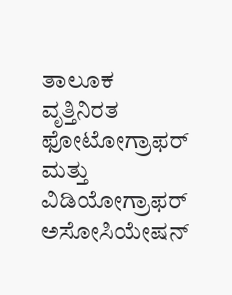ತಾಲೂಕ ವೃತ್ತಿನಿರತ ಫೋಟೋಗ್ರಾಫರ್ ಮತ್ತು ವಿಡಿಯೋಗ್ರಾಫರ್ ಅಸೋಸಿಯೇಷನ್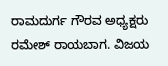ರಾಮದುರ್ಗ ಗೌರವ ಅಧ್ಯಕ್ಷರು ರಮೇಶ್ ರಾಯಬಾಗ. ವಿಜಯ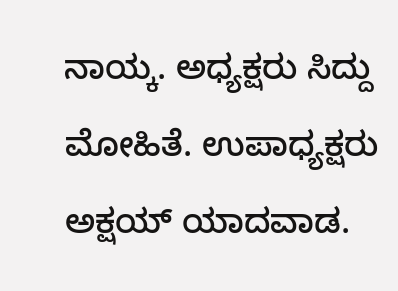ನಾಯ್ಕ. ಅಧ್ಯಕ್ಷರು ಸಿದ್ದು ಮೋಹಿತೆ. ಉಪಾಧ್ಯಕ್ಷರು ಅಕ್ಷಯ್ ಯಾದವಾಡ.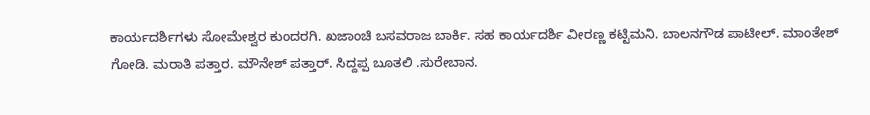ಕಾರ್ಯದರ್ಶಿಗಳು ಸೋಮೇಶ್ವರ ಕುಂದರಗಿ. ಖಜಾಂಚಿ ಬಸವರಾಜ ಬಾರ್ಕಿ. ಸಹ ಕಾರ್ಯದರ್ಶಿ ವೀರಣ್ಣ ಕಟ್ಟಿಮನಿ. ಬಾಲನಗೌಡ ಪಾಟೀಲ್. ಮಾಂತೇಶ್ ಗೋಡಿ. ಮರಾತಿ ಪತ್ತಾರ. ಮೌನೇಶ್ ಪತ್ತಾರ್. ಸಿದ್ದಪ್ಪ ಬೂತಲಿ .ಸುರೇಬಾನ.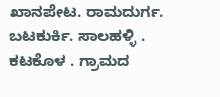ಖಾನಪೇಟ. ರಾಮದುರ್ಗ. ಬಟಕುರ್ಕಿ. ಸಾಲಹಳ್ಳಿ . ಕಟಕೊಳ . ಗ್ರಾಮದ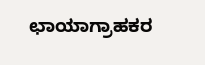ಛಾಯಾಗ್ರಾಹಕರ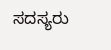ಸದಸ್ಯರು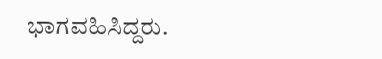ಭಾಗವಹಿಸಿದ್ದರು.